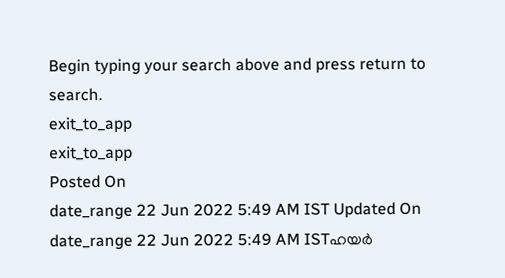Begin typing your search above and press return to search.
exit_to_app
exit_to_app
Posted On
date_range 22 Jun 2022 5:49 AM IST Updated On
date_range 22 Jun 2022 5:49 AM ISTഹയർ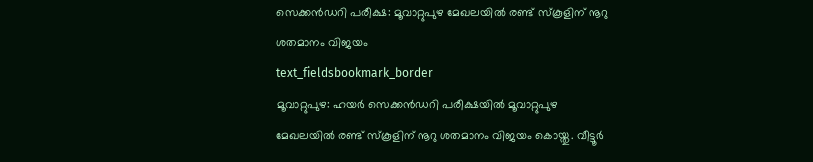സെക്കൻഡറി പരീക്ഷ: മൂവാറ്റുപുഴ മേഖലയിൽ രണ്ട് സ്കൂളിന് നൂറു ശതമാനം വിജയം
text_fieldsbookmark_border
മൂവാറ്റുപുഴ: ഹയർ സെക്കൻഡറി പരീക്ഷയിൽ മൂവാറ്റുപുഴ മേഖലയിൽ രണ്ട് സ്കൂളിന് നൂറു ശതമാനം വിജയം കൊയ്തു. വീട്ടൂർ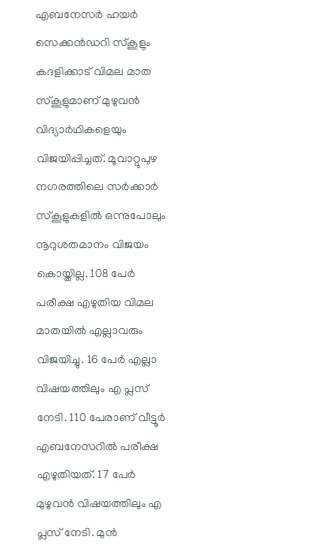എബനേസർ ഹയർ സെക്കൻഡറി സ്കൂളും കദളിക്കാട് വിമല മാത സ്കൂളുമാണ് മുഴുവൻ വിദ്യാർഥികളെയും വിജയിപ്പിച്ചത്. മൂവാറ്റുപുഴ നഗരത്തിലെ സർക്കാർ സ്കൂളുകളിൽ ഒന്നുപോലും നൂറുശതമാനം വിജയം കൊയ്തില്ല. 108 പേർ പരീക്ഷ എഴുതിയ വിമല മാതയിൽ എല്ലാവരും വിജയിച്ചു. 16 പേർ എല്ലാ വിഷയത്തിലും എ പ്ലസ് നേടി. 110 പേരാണ് വീട്ടൂർ എബനേസറിൽ പരീക്ഷ എഴുതിയത്. 17 പേർ മുഴുവൻ വിഷയത്തിലും എ പ്ലസ് നേടി. മുൻ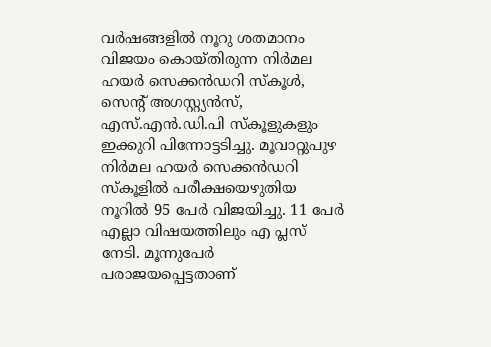വർഷങ്ങളിൽ നൂറു ശതമാനം വിജയം കൊയ്തിരുന്ന നിർമല ഹയർ സെക്കൻഡറി സ്കൂൾ, സെന്റ് അഗസ്റ്റ്യൻസ്, എസ്.എൻ.ഡി.പി സ്കൂളുകളും ഇക്കുറി പിന്നോട്ടടിച്ചു. മൂവാറ്റുപുഴ നിർമല ഹയർ സെക്കൻഡറി സ്കൂളിൽ പരീക്ഷയെഴുതിയ നൂറിൽ 95 പേർ വിജയിച്ചു. 11 പേർ എല്ലാ വിഷയത്തിലും എ പ്ലസ് നേടി. മൂന്നുപേർ പരാജയപ്പെട്ടതാണ്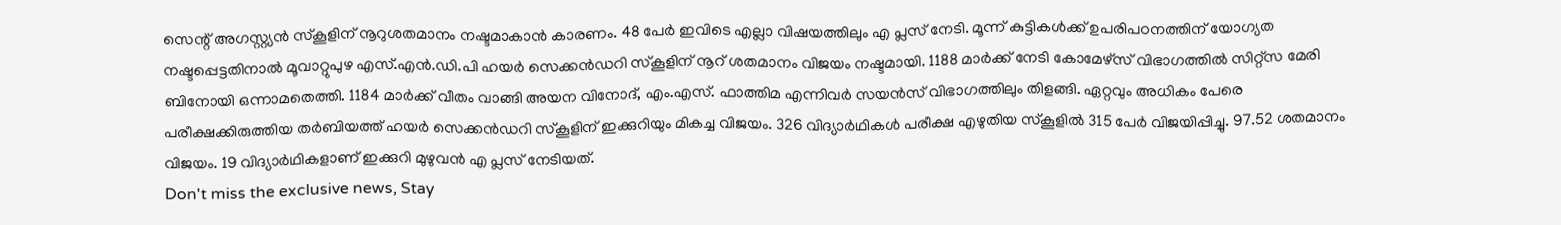സെന്റ് അഗസ്റ്റ്യൻ സ്കൂളിന് നൂറുശതമാനം നഷ്ടമാകാൻ കാരണം. 48 പേർ ഇവിടെ എല്ലാ വിഷയത്തിലും എ പ്ലസ് നേടി. മൂന്ന് കുട്ടികൾക്ക് ഉപരിപഠനത്തിന് യോഗ്യത നഷ്ടപ്പെട്ടതിനാൽ മൂവാറ്റുപുഴ എസ്.എൻ.ഡി.പി ഹയർ സെക്കൻഡറി സ്കൂളിന് നൂറ് ശതമാനം വിജയം നഷ്ടമായി. 1188 മാർക്ക് നേടി കോമേഴ്സ് വിഭാഗത്തിൽ സിറ്റ്സ മേരി ബിനോയി ഒന്നാമതെത്തി. 1184 മാർക്ക് വീതം വാങ്ങി അയന വിനോദ്, എം.എസ്. ഫാത്തിമ എന്നിവർ സയൻസ് വിഭാഗത്തിലും തിളങ്ങി. ഏറ്റവും അധികം പേരെ പരീക്ഷക്കിരുത്തിയ തർബിയത്ത് ഹയർ സെക്കൻഡറി സ്കൂളിന് ഇക്കുറിയും മികച്ച വിജയം. 326 വിദ്യാർഥികൾ പരീക്ഷ എഴുതിയ സ്കൂളിൽ 315 പേർ വിജയിപ്പിച്ചു. 97.52 ശതമാനം വിജയം. 19 വിദ്യാർഥികളാണ് ഇക്കുറി മുഴുവൻ എ പ്ലസ് നേടിയത്.
Don't miss the exclusive news, Stay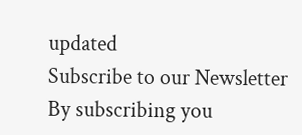updated
Subscribe to our Newsletter
By subscribing you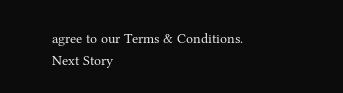agree to our Terms & Conditions.
Next Story